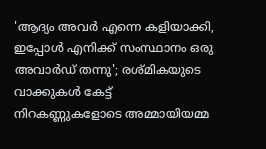'ആദ്യം അവർ എന്നെ കളിയാക്കി, ഇപ്പോൾ എനിക്ക് സംസ്ഥാനം ഒരു അവാർഡ് തന്നു'; രശ്മികയുടെ വാക്കുകൾ കേട്ട് നിറകണ്ണുകളോടെ അമ്മായിയമ്മ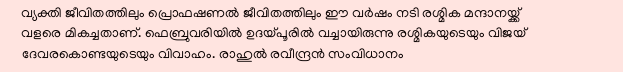വ്യക്തി ജീവിതത്തിലും പ്രൊഫഷണൽ ജീവിതത്തിലും ഈ വർഷം നടി രശ്മിക മന്ദാനയ്ക്ക് വളരെ മികച്ചതാണ്. ഫെബ്രുവരിയിൽ ഉദയ്പൂരിൽ വച്ചായിരുന്നു രശ്മികയുടെയും വിജയ് ദേവരകൊണ്ടയുടെയും വിവാഹം. രാഹുൽ രവീന്ദ്രൻ സംവിധാനം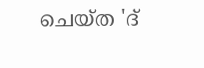ചെയ്ത 'ദ്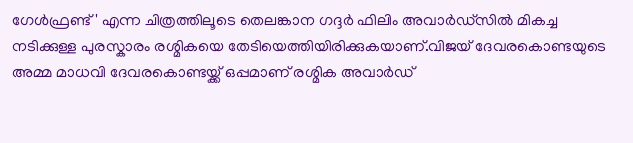ഗേൾഫ്രണ്ട്' എന്ന ചിത്രത്തിലൂടെ തെലങ്കാന ഗദ്ദർ ഫിലിം അവാർഡ്സിൽ മികച്ച നടിക്കുള്ള പുരസ്കാരം രശ്മികയെ തേടിയെത്തിയിരിക്കുകയാണ്.വിജയ് ദേവരകൊണ്ടയുടെ അമ്മ മാധവി ദേവരകൊണ്ടയ്ക്ക് ഒപ്പമാണ് രശ്മിക അവാർഡ്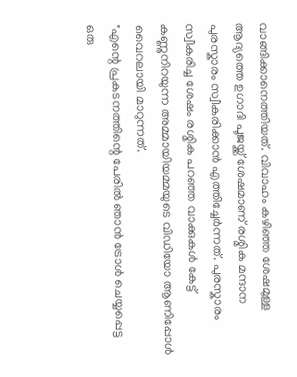വാങ്ങിക്കാനെത്തിയത്. വിവാഹം കഴിഞ്ഞ ശേഷമുള്ള ആദ്യത്തെ ഉഗാദി പൂജയ്ക്ക് ശേഷമാണ് രശ്മിക മന്ദാന പുരസ്കാരം സ്വീകരിക്കാൻ എത്തിച്ചേർന്നത്. പുരസ്കാരം സ്വീകരിച്ച ശേഷം രശ്മിക പറഞ്ഞ വാക്കുകൾ കേട്ട് കണ്ണുനിറയുന്ന അമ്മായിയമ്മയുടെ വിഡിയോ ആണിപ്പോൾ വൈറലായി മാറുന്നത്.
"എന്റെ പ്രകടനത്തിന്റെ പേരിൽ ഞാൻ ട്രോൾ ചെയ്യപ്പെട്ട ഒരു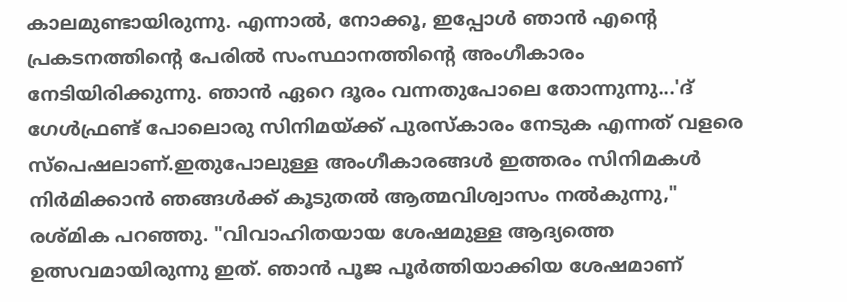കാലമുണ്ടായിരുന്നു. എന്നാൽ, നോക്കൂ, ഇപ്പോൾ ഞാൻ എന്റെ പ്രകടനത്തിന്റെ പേരിൽ സംസ്ഥാനത്തിന്റെ അംഗീകാരം നേടിയിരിക്കുന്നു. ഞാൻ ഏറെ ദൂരം വന്നതുപോലെ തോന്നുന്നു...'ദ് ഗേൾഫ്രണ്ട് പോലൊരു സിനിമയ്ക്ക് പുരസ്കാരം നേടുക എന്നത് വളരെ സ്പെഷലാണ്.ഇതുപോലുള്ള അംഗീകാരങ്ങൾ ഇത്തരം സിനിമകൾ നിർമിക്കാൻ ഞങ്ങൾക്ക് കൂടുതൽ ആത്മവിശ്വാസം നൽകുന്നു," രശ്മിക പറഞ്ഞു. "വിവാഹിതയായ ശേഷമുള്ള ആദ്യത്തെ ഉത്സവമായിരുന്നു ഇത്. ഞാൻ പൂജ പൂർത്തിയാക്കിയ ശേഷമാണ്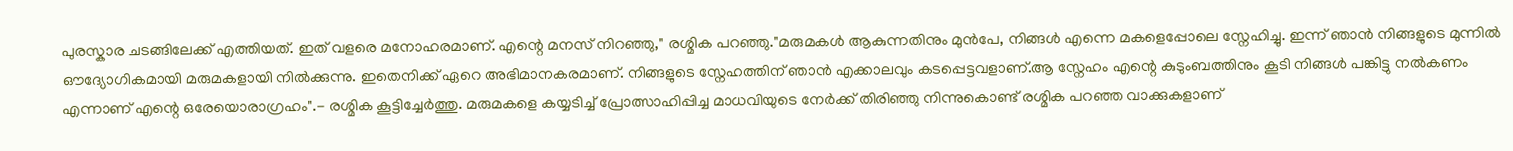പുരസ്കാര ചടങ്ങിലേക്ക് എത്തിയത്. ഇത് വളരെ മനോഹരമാണ്. എന്റെ മനസ് നിറഞ്ഞു," രശ്മിക പറഞ്ഞു."മരുമകൾ ആകുന്നതിനും മുൻപേ, നിങ്ങൾ എന്നെ മകളെപ്പോലെ സ്നേഹിച്ചു. ഇന്ന് ഞാൻ നിങ്ങളുടെ മുന്നിൽ ഔദ്യോഗികമായി മരുമകളായി നിൽക്കുന്നു. ഇതെനിക്ക് ഏറെ അഭിമാനകരമാണ്. നിങ്ങളുടെ സ്നേഹത്തിന് ഞാൻ എക്കാലവും കടപ്പെട്ടവളാണ്.ആ സ്നേഹം എന്റെ കുടുംബത്തിനും കൂടി നിങ്ങൾ പങ്കിട്ടു നൽകണം എന്നാണ് എന്റെ ഒരേയൊരാഗ്രഹം".- രശ്മിക കൂട്ടിച്ചേർത്തു. മരുമകളെ കയ്യടിച്ച് പ്രോത്സാഹിപ്പിച്ച മാധവിയുടെ നേർക്ക് തിരിഞ്ഞു നിന്നുകൊണ്ട് രശ്മിക പറഞ്ഞ വാക്കുകളാണ്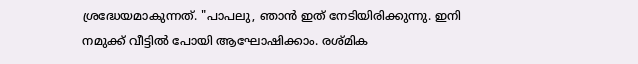ശ്രദ്ധേയമാകുന്നത്. "പാപലു, ഞാൻ ഇത് നേടിയിരിക്കുന്നു. ഇനി നമുക്ക് വീട്ടിൽ പോയി ആഘോഷിക്കാം. രശ്മിക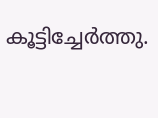കൂട്ടിച്ചേർത്തു.